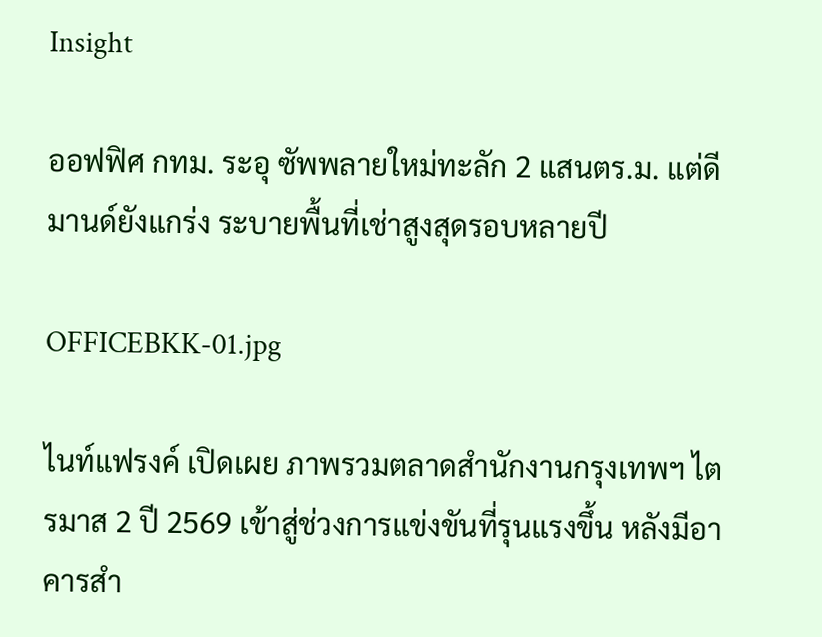Insight

ออฟฟิศ กทม. ระอุ ซัพพลายใหม่ทะลัก 2 แสนตร.ม. แต่ดีมานด์ยังแกร่ง ระบายพื้นที่เช่าสูงสุดรอบหลายปี

OFFICEBKK-01.jpg

ไนท์แฟรงค์ เปิดเผย ภาพรวมตลาดสำนักงานกรุงเทพฯ ไตรมาส 2 ปี 2569 เข้าสู่ช่วงการแข่งขันที่รุนแรงขึ้น หลังมีอาคารสำ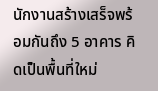นักงานสร้างเสร็จพร้อมกันถึง 5 อาคาร คิดเป็นพื้นที่ใหม่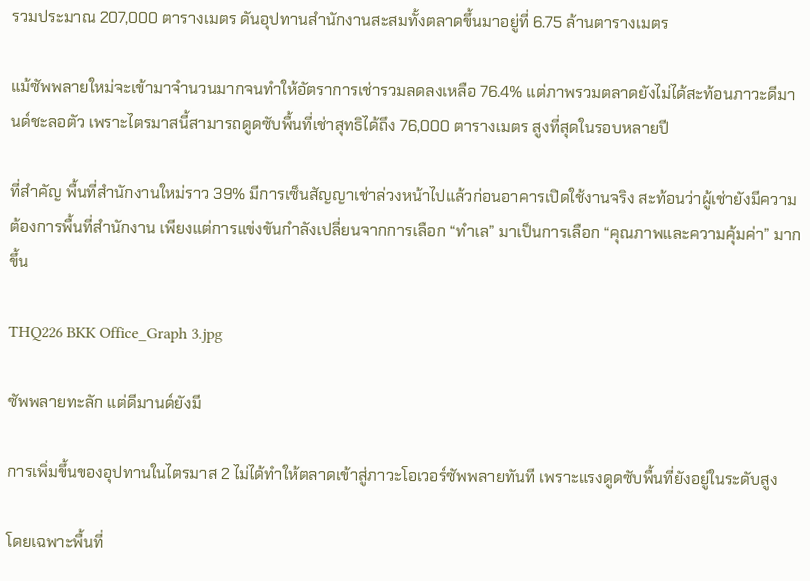รวมประมาณ 207,000 ตารางเมตร ดันอุปทานสำนักงานสะสมทั้งตลาดขึ้นมาอยู่ที่ 6.75 ล้านตารางเมตร

แม้ซัพพลายใหม่จะเข้ามาจำนวนมากจนทำให้อัตราการเช่ารวมลดลงเหลือ 76.4% แต่ภาพรวมตลาดยังไม่ได้สะท้อนภาวะดีมานด์ชะลอตัว เพราะไตรมาสนี้สามารถดูดซับพื้นที่เช่าสุทธิได้ถึง 76,000 ตารางเมตร สูงที่สุดในรอบหลายปี

ที่สำคัญ พื้นที่สำนักงานใหม่ราว 39% มีการเซ็นสัญญาเช่าล่วงหน้าไปแล้วก่อนอาคารเปิดใช้งานจริง สะท้อนว่าผู้เช่ายังมีความต้องการพื้นที่สำนักงาน เพียงแต่การแข่งขันกำลังเปลี่ยนจากการเลือก “ทำเล” มาเป็นการเลือก “คุณภาพและความคุ้มค่า” มากขึ้น

THQ226 BKK Office_Graph 3.jpg

ซัพพลายทะลัก แต่ดีมานด์ยังมี

การเพิ่มขึ้นของอุปทานในไตรมาส 2 ไม่ได้ทำให้ตลาดเข้าสู่ภาวะโอเวอร์ซัพพลายทันที เพราะแรงดูดซับพื้นที่ยังอยู่ในระดับสูง

โดยเฉพาะพื้นที่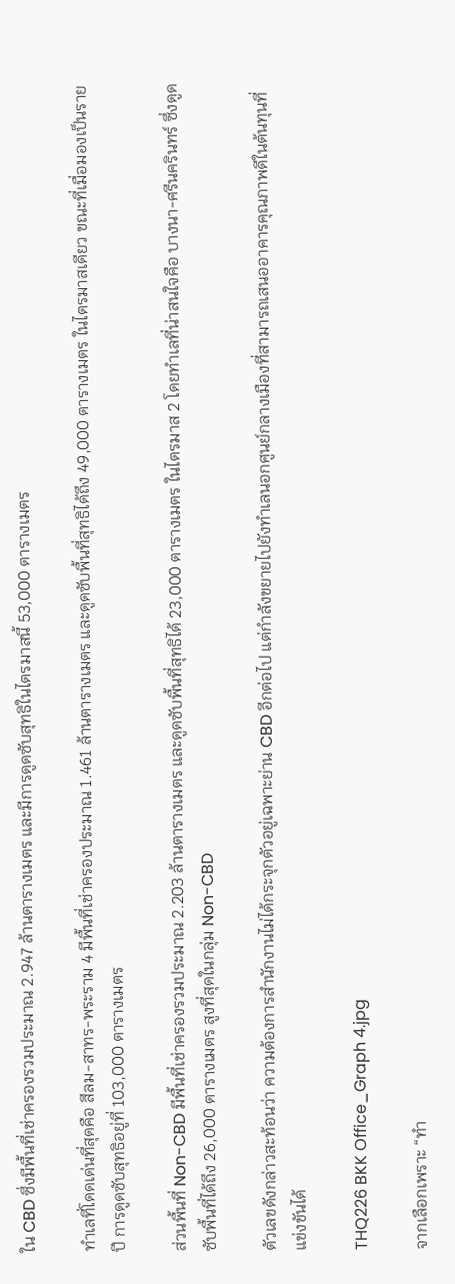ใน CBD ซึ่งมีพื้นที่เช่าครองรวมประมาณ 2.947 ล้านตารางเมตร และมีการดูดซับสุทธิในไตรมาสนี้ 53,000 ตารางเมตร

ทำเลที่โดดเด่นที่สุดคือ สีลม-สาทร-พระราม 4 มีพื้นที่เช่าครองประมาณ 1.461 ล้านตารางเมตร และดูดซับพื้นที่สุทธิได้ถึง 49,000 ตารางเมตร ในไตรมาสเดียว ขณะที่เมื่อมองเป็นรายปี การดูดซับสุทธิอยู่ที่ 103,000 ตารางเมตร

ส่วนพื้นที่ Non-CBD มีพื้นที่เช่าครองรวมประมาณ 2.203 ล้านตารางเมตร และดูดซับพื้นที่สุทธิได้ 23,000 ตารางเมตร ในไตรมาส 2 โดยทำเลที่น่าสนใจคือ บางนา-ศรีนครินทร์ ซึ่งดูดซับพื้นที่ได้ถึง 26,000 ตารางเมตร สูงที่สุดในกลุ่ม Non-CBD

ตัวเลขดังกล่าวสะท้อนว่า ความต้องการสำนักงานไม่ได้กระจุกตัวอยู่เฉพาะย่าน CBD อีกต่อไป แต่กำลังขยายไปยังทำเลนอกศูนย์กลางเมืองที่สามารถเสนออาคารคุณภาพดีในต้นทุนที่แข่งขันได้

THQ226 BKK Office_Graph 4.jpg

จากเลือกเพราะ “ทำ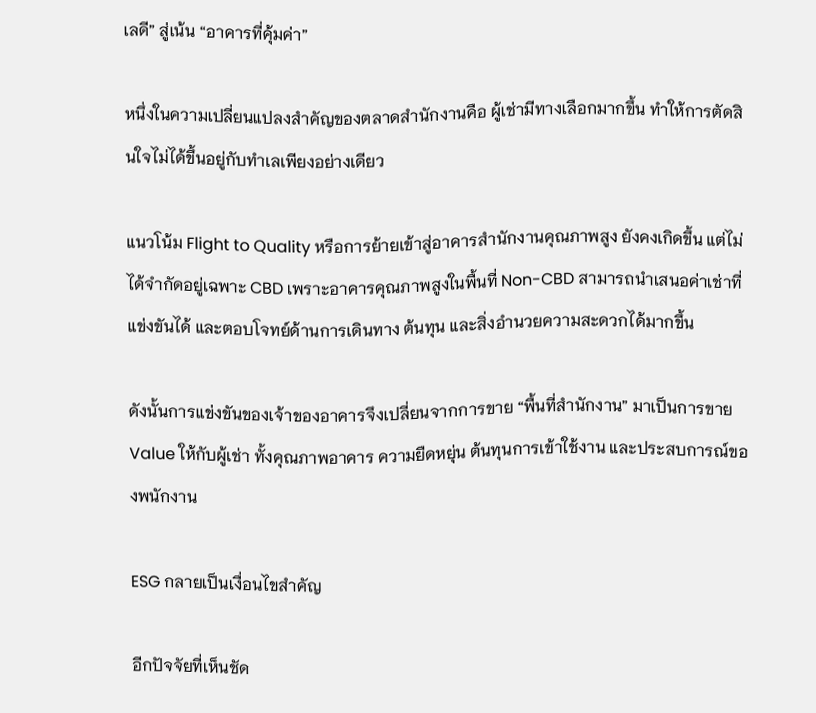เลดี” สู่เน้น “อาคารที่คุ้มค่า”

หนึ่งในความเปลี่ยนแปลงสำคัญของตลาดสำนักงานคือ ผู้เช่ามีทางเลือกมากขึ้น ทำให้การตัดสินใจไม่ได้ขึ้นอยู่กับทำเลเพียงอย่างเดียว

แนวโน้ม Flight to Quality หรือการย้ายเข้าสู่อาคารสำนักงานคุณภาพสูง ยังคงเกิดขึ้น แต่ไม่ได้จำกัดอยู่เฉพาะ CBD เพราะอาคารคุณภาพสูงในพื้นที่ Non-CBD สามารถนำเสนอค่าเช่าที่แข่งขันได้ และตอบโจทย์ด้านการเดินทาง ต้นทุน และสิ่งอำนวยความสะดวกได้มากขึ้น

ดังนั้นการแข่งขันของเจ้าของอาคารจึงเปลี่ยนจากการขาย “พื้นที่สำนักงาน” มาเป็นการขาย Value ให้กับผู้เช่า ทั้งคุณภาพอาคาร ความยืดหยุ่น ต้นทุนการเข้าใช้งาน และประสบการณ์ของพนักงาน

ESG กลายเป็นเงื่อนไขสำคัญ

อีกปัจจัยที่เห็นชัด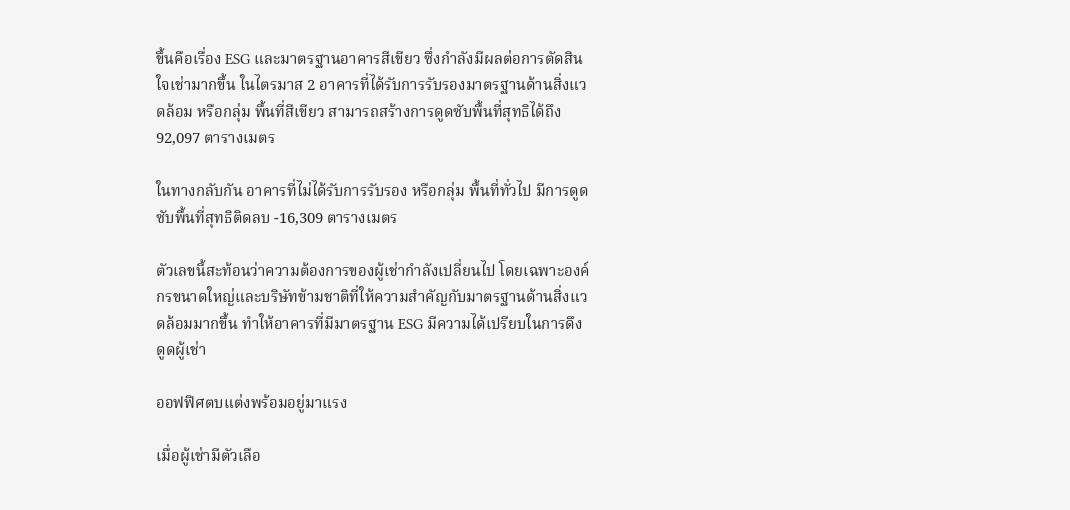ขึ้นคือเรื่อง ESG และมาตรฐานอาคารสีเขียว ซึ่งกำลังมีผลต่อการตัดสินใจเช่ามากขึ้น ในไตรมาส 2 อาคารที่ได้รับการรับรองมาตรฐานด้านสิ่งแวดล้อม หรือกลุ่ม พื้นที่สีเขียว สามารถสร้างการดูดซับพื้นที่สุทธิได้ถึง 92,097 ตารางเมตร

ในทางกลับกัน อาคารที่ไม่ได้รับการรับรอง หรือกลุ่ม พื้นที่ทั่วไป มีการดูดซับพื้นที่สุทธิติดลบ -16,309 ตารางเมตร

ตัวเลขนี้สะท้อนว่าความต้องการของผู้เช่ากำลังเปลี่ยนไป โดยเฉพาะองค์กรขนาดใหญ่และบริษัทข้ามชาติที่ให้ความสำคัญกับมาตรฐานด้านสิ่งแวดล้อมมากขึ้น ทำให้อาคารที่มีมาตรฐาน ESG มีความได้เปรียบในการดึงดูดผู้เช่า

ออฟฟิศตบแต่งพร้อมอยู่มาแรง

เมื่อผู้เช่ามีตัวเลือ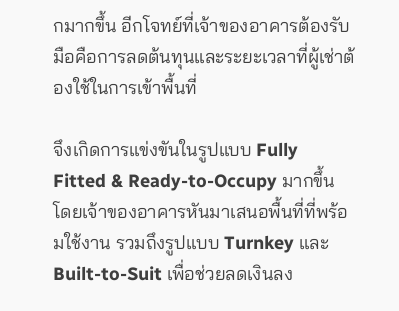กมากขึ้น อีกโจทย์ที่เจ้าของอาคารต้องรับมือคือการลดต้นทุนและระยะเวลาที่ผู้เช่าต้องใช้ในการเข้าพื้นที่

จึงเกิดการแข่งขันในรูปแบบ Fully Fitted & Ready-to-Occupy มากขึ้น โดยเจ้าของอาคารหันมาเสนอพื้นที่ที่พร้อมใช้งาน รวมถึงรูปแบบ Turnkey และ Built-to-Suit เพื่อช่วยลดเงินลง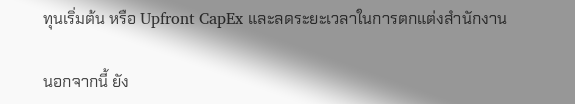ทุนเริ่มต้น หรือ Upfront CapEx และลดระยะเวลาในการตกแต่งสำนักงาน

นอกจากนี้ ยัง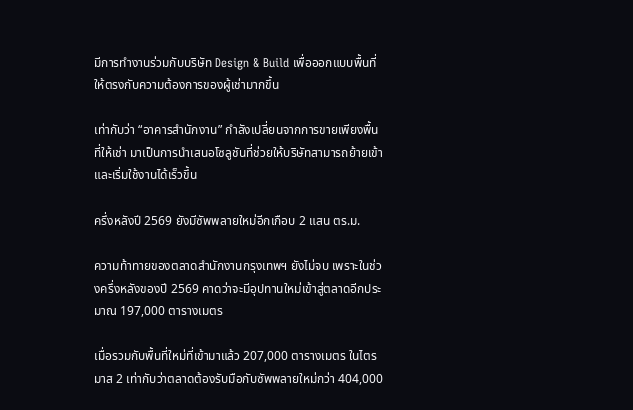มีการทำงานร่วมกับบริษัท Design & Build เพื่อออกแบบพื้นที่ให้ตรงกับความต้องการของผู้เช่ามากขึ้น

เท่ากับว่า “อาคารสำนักงาน” กำลังเปลี่ยนจากการขายเพียงพื้นที่ให้เช่า มาเป็นการนำเสนอโซลูชันที่ช่วยให้บริษัทสามารถย้ายเข้าและเริ่มใช้งานได้เร็วขึ้น

ครึ่งหลังปี 2569 ยังมีซัพพลายใหม่อีกเกือบ 2 แสน ตร.ม.

ความท้าทายของตลาดสำนักงานกรุงเทพฯ ยังไม่จบ เพราะในช่วงครึ่งหลังของปี 2569 คาดว่าจะมีอุปทานใหม่เข้าสู่ตลาดอีกประมาณ 197,000 ตารางเมตร

เมื่อรวมกับพื้นที่ใหม่ที่เข้ามาแล้ว 207,000 ตารางเมตร ในไตรมาส 2 เท่ากับว่าตลาดต้องรับมือกับซัพพลายใหม่กว่า 404,000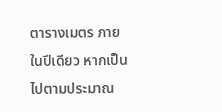ตารางเมตร ภายในปีเดียว หากเป็นไปตามประมาณ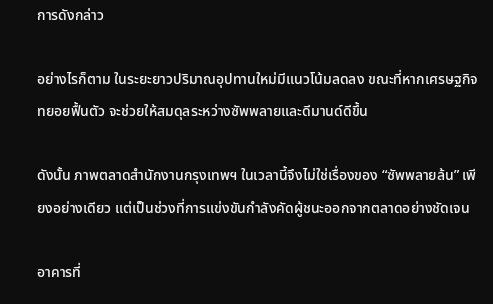การดังกล่าว

อย่างไรก็ตาม ในระยะยาวปริมาณอุปทานใหม่มีแนวโน้มลดลง ขณะที่หากเศรษฐกิจทยอยฟื้นตัว จะช่วยให้สมดุลระหว่างซัพพลายและดีมานด์ดีขึ้น

ดังนั้น ภาพตลาดสำนักงานกรุงเทพฯ ในเวลานี้จึงไม่ใช่เรื่องของ “ซัพพลายล้น” เพียงอย่างเดียว แต่เป็นช่วงที่การแข่งขันกำลังคัดผู้ชนะออกจากตลาดอย่างชัดเจน

อาคารที่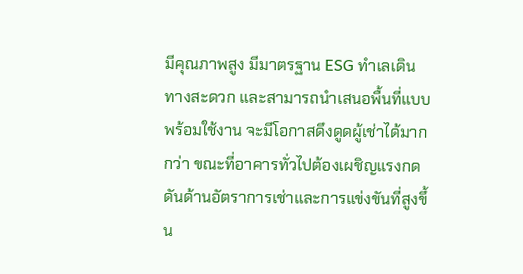มีคุณภาพสูง มีมาตรฐาน ESG ทำเลเดินทางสะดวก และสามารถนำเสนอพื้นที่แบบพร้อมใช้งาน จะมีโอกาสดึงดูดผู้เช่าได้มากกว่า ขณะที่อาคารทั่วไปต้องเผชิญแรงกดดันด้านอัตราการเช่าและการแข่งขันที่สูงขึ้น